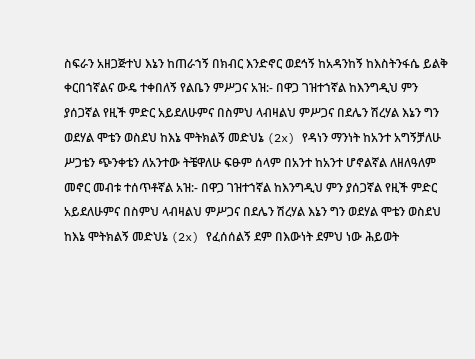ስፍራን አዘጋጅተህ እኔን ከጠራኀኝ በክብር እንድኖር ወደኅኝ ከአዳንከኝ ከእስትንፋሴ ይልቅ ቀርበኀኛልና ውዴ ተቀበለኝ የልቤን ምሥጋና አዝ:- በዋጋ ገዝተኀኛል ከእንግዲህ ምን ያሰጋኛል የዚች ምድር አይደለሁምና በስምህ ላብዛልህ ምሥጋና በደሌን ሽረሃል እኔን ግን ወደሃል ሞቴን ወስደህ ከእኔ ሞትክልኝ መድህኔ (2x) የዳነን ማንነት ከአንተ አግኝቻለሁ ሥጋቴን ጭንቀቴን ለአንተው ትቼዋለሁ ፍፁም ሰላም በአንተ ከአንተ ሆኖልኛል ለዘለዓለም መኖር መብቱ ተሰጥቶኛል አዝ:- በዋጋ ገዝተኀኛል ከእንግዲህ ምን ያሰጋኛል የዚች ምድር አይደለሁምና በስምህ ላብዛልህ ምሥጋና በደሌን ሽረሃል እኔን ግን ወደሃል ሞቴን ወስደህ ከእኔ ሞትክልኝ መድህኔ (2x) የፈሰሰልኝ ደም በእውነት ደምህ ነው ሕይወት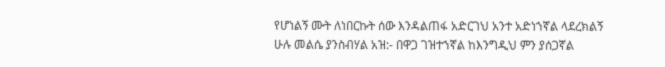የሆነልኝ ሙት ለነበርኩት ሰው እንዳልጠፋ አድርገህ አንተ አድነኀኛል ላደረክልኝ ሁሉ መልሴ ያንስብሃል አዝ:- በዋጋ ገዝተኀኛል ከእንግዲህ ምን ያሰጋኛል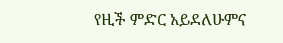የዚች ምድር አይደለሁምና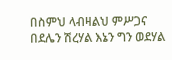በስምህ ላብዛልህ ምሥጋና በደሌን ሽረሃል እኔን ግን ወደሃል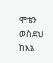ሞቴን ወስደህ ከእኔ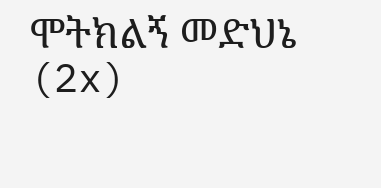ሞትክልኝ መድህኔ (2x)